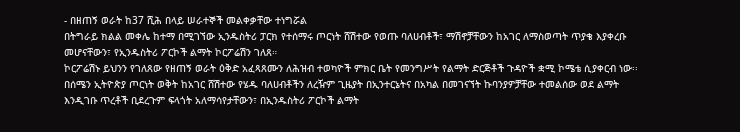- በዘጠኝ ወራት ከ37 ሺሕ በላይ ሠራተኞች መልቀቃቸው ተነግሯል
በትግራይ ክልል መቀሌ ከተማ በሚገኘው ኢንዱስትሪ ፓርክ የተሰማሩ ጦርነት ሸሽተው የወጡ ባለሀብቶች፣ ማሽኖቻቸውን ከአገር ለማስወጣት ጥያቄ እያቀረቡ መሆናቸውን፣ የኢንዱስትሪ ፖርኮች ልማት ኮርፖሬሽን ገለጸ።
ኮርፖሬሽኑ ይህንን የገለጸው የዘጠኝ ወራት ዕቅድ አፈጻጸሙን ለሕዝብ ተወካዮች ምክር ቤት የመንግሥት የልማት ድርጅቶች ጉዳዮች ቋሚ ኮሜቴ ሲያቀርብ ነው፡፡
በሰሜን ኢትዮጵያ ጦርነት ወቅት ከአገር ሸሽተው የሄዱ ባለሀብቶችን ለረዥም ጊዜያት በኢንተርኔትና በአካል በመገናኘት ኩባንያዎቻቸው ተመልሰው ወደ ልማት እንዲገቡ ጥረቶች ቢደረጉም ፍላጎት አለማሳየታቸውን፣ በኢንዱስትሪ ፖርኮች ልማት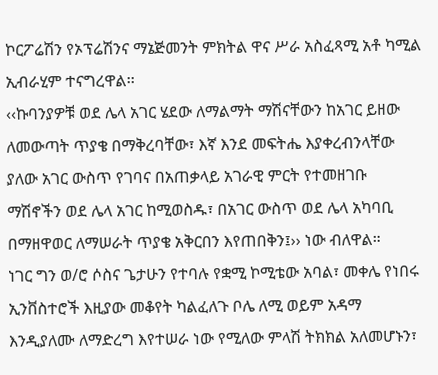ኮርፖሬሽን የኦፕሬሽንና ማኔጅመንት ምክትል ዋና ሥራ አስፈጻሚ አቶ ካሚል ኢብራሂም ተናግረዋል፡፡
‹‹ኩባንያዎቹ ወደ ሌላ አገር ሄደው ለማልማት ማሽናቸውን ከአገር ይዘው ለመውጣት ጥያቄ በማቅረባቸው፣ እኛ እንደ መፍትሔ እያቀረብንላቸው ያለው አገር ውስጥ የገባና በአጠቃላይ አገራዊ ምርት የተመዘገቡ ማሽኖችን ወደ ሌላ አገር ከሚወስዱ፣ በአገር ውስጥ ወደ ሌላ አካባቢ በማዘዋወር ለማሠራት ጥያቄ አቅርበን እየጠበቅን፤›› ነው ብለዋል።
ነገር ግን ወ/ሮ ሶስና ጌታሁን የተባሉ የቋሚ ኮሚቴው አባል፣ መቀሌ የነበሩ ኢንቨስተሮች እዚያው መቆየት ካልፈለጉ ቦሌ ለሚ ወይም አዳማ እንዲያለሙ ለማድረግ እየተሠራ ነው የሚለው ምላሽ ትክክል አለመሆኑን፣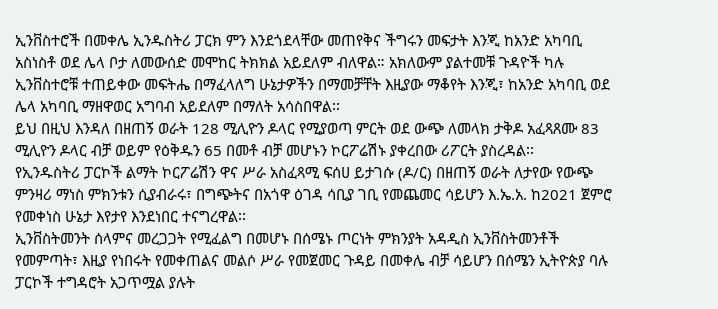ኢንቨስተሮች በመቀሌ ኢንዱስትሪ ፓርክ ምን እንደጎደላቸው መጠየቅና ችግሩን መፍታት እንጂ ከአንድ አካባቢ አስነስቶ ወደ ሌላ ቦታ ለመውሰድ መሞከር ትክክል አይደለም ብለዋል። አክለውም ያልተመቹ ጉዳዮች ካሉ ኢንቨስተሮቹ ተጠይቀው መፍትሔ በማፈላለግ ሁኔታዎችን በማመቻቸት እዚያው ማቆየት እንጂ፣ ከአንድ አካባቢ ወደ ሌላ አካባቢ ማዘዋወር አግባብ አይደለም በማለት አሳስበዋል፡፡
ይህ በዚህ እንዳለ በዘጠኝ ወራት 128 ሚሊዮን ዶላር የሚያወጣ ምርት ወደ ውጭ ለመላክ ታቅዶ አፈጻጸሙ 83 ሚሊዮን ዶላር ብቻ ወይም የዕቅዱን 65 በመቶ ብቻ መሆኑን ኮርፖሬሽኑ ያቀረበው ሪፖርት ያስረዳል፡፡
የኢንዱስትሪ ፓርኮች ልማት ኮርፖሬሽን ዋና ሥራ አስፈጻሚ ፍሰሀ ይታገሱ (ዶ/ር) በዘጠኝ ወራት ለታየው የውጭ ምንዛሪ ማነስ ምክንቱን ሲያብራሩ፣ በግጭትና በአጎዋ ዕገዳ ሳቢያ ገቢ የመጨመር ሳይሆን እ.ኤ.አ. ከ2021 ጀምሮ የመቀነስ ሁኔታ እየታየ እንደነበር ተናግረዋል፡፡
ኢንቨስትመንት ሰላምና መረጋጋት የሚፈልግ በመሆኑ በሰሜኑ ጦርነት ምክንያት አዳዲስ ኢንቨስትመንቶች የመምጣት፣ እዚያ የነበሩት የመቀጠልና መልሶ ሥራ የመጀመር ጉዳይ በመቀሌ ብቻ ሳይሆን በሰሜን ኢትዮጵያ ባሉ ፓርኮች ተግዳሮት አጋጥሟል ያሉት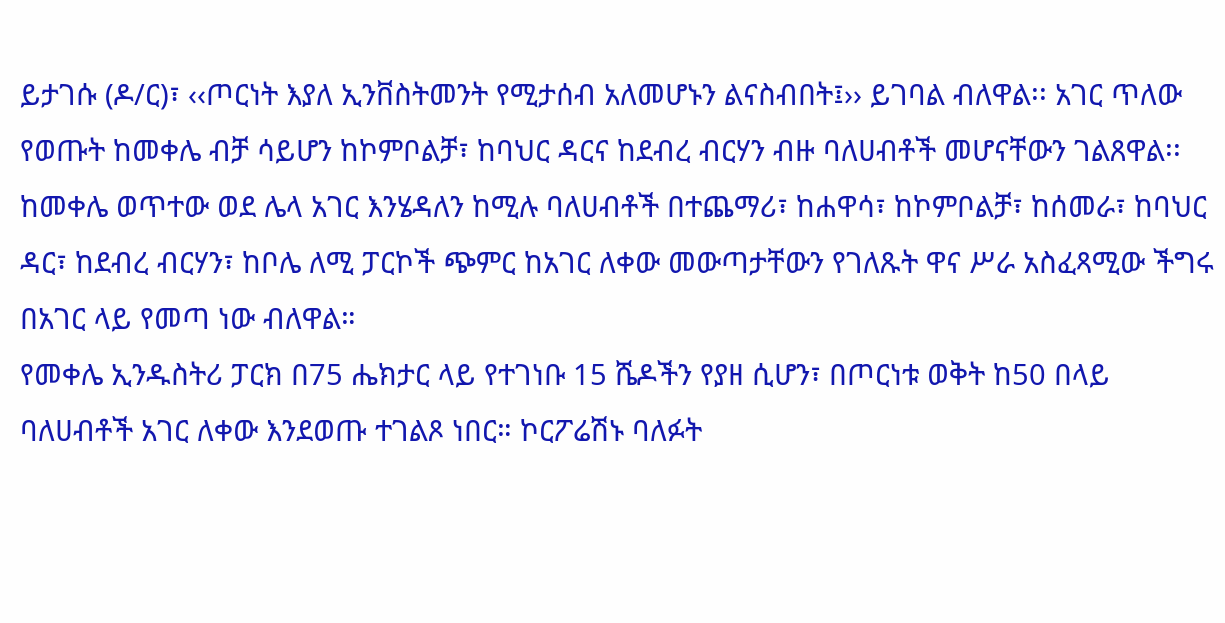ይታገሱ (ዶ/ር)፣ ‹‹ጦርነት እያለ ኢንቨስትመንት የሚታሰብ አለመሆኑን ልናስብበት፤›› ይገባል ብለዋል፡፡ አገር ጥለው የወጡት ከመቀሌ ብቻ ሳይሆን ከኮምቦልቻ፣ ከባህር ዳርና ከደብረ ብርሃን ብዙ ባለሀብቶች መሆናቸውን ገልጸዋል፡፡
ከመቀሌ ወጥተው ወደ ሌላ አገር እንሄዳለን ከሚሉ ባለሀብቶች በተጨማሪ፣ ከሐዋሳ፣ ከኮምቦልቻ፣ ከሰመራ፣ ከባህር ዳር፣ ከደብረ ብርሃን፣ ከቦሌ ለሚ ፓርኮች ጭምር ከአገር ለቀው መውጣታቸውን የገለጹት ዋና ሥራ አስፈጻሚው ችግሩ በአገር ላይ የመጣ ነው ብለዋል።
የመቀሌ ኢንዱስትሪ ፓርክ በ75 ሔክታር ላይ የተገነቡ 15 ሼዶችን የያዘ ሲሆን፣ በጦርነቱ ወቅት ከ50 በላይ ባለሀብቶች አገር ለቀው እንደወጡ ተገልጾ ነበር። ኮርፖሬሽኑ ባለፉት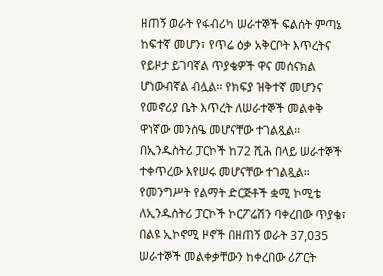ዘጠኝ ወራት የፋብሪካ ሠራተኞች ፍልሰት ምጣኔ ከፍተኛ መሆን፣ የጥሬ ዕቃ አቅርቦት እጥረትና የይዞታ ይገባኛል ጥያቄዎች ዋና መሰናክል ሆነውብኛል ብሏል። የክፍያ ዝቅተኛ መሆንና የመኖሪያ ቤት እጥረት ለሠራተኞች መልቀቅ ዋነኛው መንስዔ መሆናቸው ተገልጿል፡፡ በኢንዱስትሪ ፓርኮች ከ72 ሺሕ በላይ ሠራተኞች ተቀጥረው እየሠሩ መሆናቸው ተገልጿል።
የመንግሥት የልማት ድርጅቶች ቋሚ ኮሚቴ ለኢንዱስትሪ ፓርኮች ኮርፖሬሽን ባቀረበው ጥያቄ፣ በልዩ ኢኮኖሚ ዞኖች በዘጠኝ ወራት 37,035 ሠራተኞች መልቀቃቸውን ከቀረበው ሪፖርት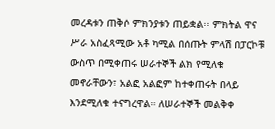መረዳቱን ጠቅሶ ምክንያቱን ጠይቋል፡፡ ምክትል ዋና ሥራ አስፈጻሚው አቶ ካሚል በሰጡት ምላሽ በፓርኮቹ ውስጥ በሚቀጠሩ ሠራተኞች ልክ የሚለቁ መኖራቸውን፣ አልፎ አልፎም ከተቀጠሩት በላይ እንደሚለቁ ተናግረዋል። ለሠራተኞች መልቅቀ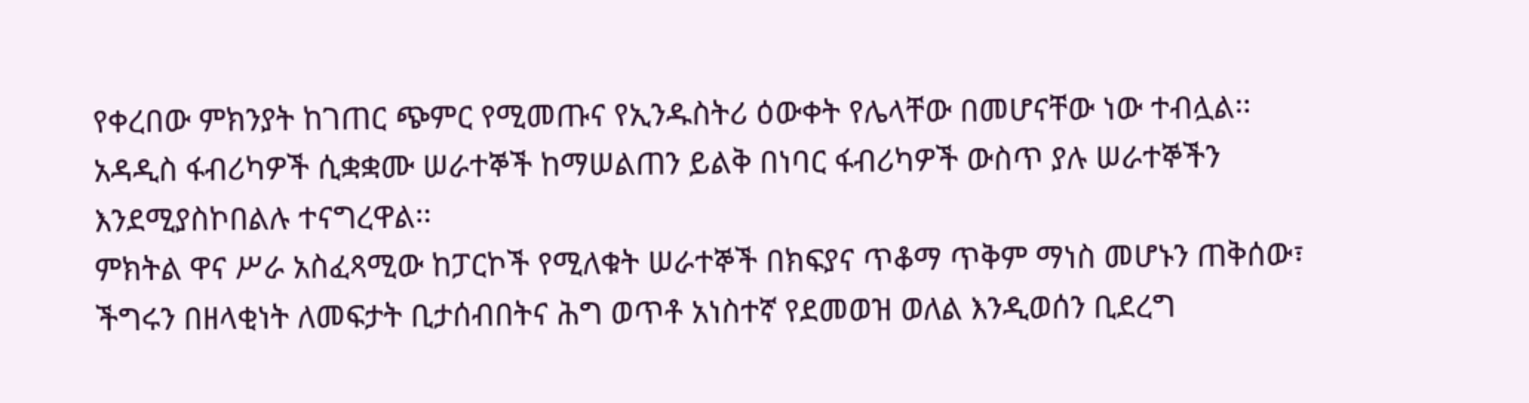የቀረበው ምክንያት ከገጠር ጭምር የሚመጡና የኢንዱስትሪ ዕውቀት የሌላቸው በመሆናቸው ነው ተብሏል፡፡ አዳዲስ ፋብሪካዎች ሲቋቋሙ ሠራተኞች ከማሠልጠን ይልቅ በነባር ፋብሪካዎች ውስጥ ያሉ ሠራተኞችን እንደሚያስኮበልሉ ተናግረዋል፡፡
ምክትል ዋና ሥራ አስፈጻሚው ከፓርኮች የሚለቁት ሠራተኞች በክፍያና ጥቆማ ጥቅም ማነስ መሆኑን ጠቅሰው፣ ችግሩን በዘላቂነት ለመፍታት ቢታሰብበትና ሕግ ወጥቶ አነስተኛ የደመወዝ ወለል እንዲወሰን ቢደረግ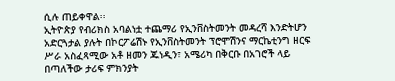ሲሉ ጠይቀዋል፡፡
ኢትዮጵያ የብሪክስ አባልነቷ ተጨማሪ የኢንቨስትመንት መዳረሻ እንድትሆን አድርጓታል ያሉት በኮርፖሬሽኑ የኢንቨስትመንት ፕሮሞሽንና ማርኬቲንግ ዘርፍ ሥራ አስፈጻሚው አቶ ዘመን ጁነዲን፣ አሜሪካ በቅርቡ በአገሮች ላይ በጣለችው ታሪፍ ምክንያት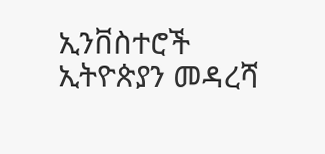ኢንቨስተሮች ኢትዮጵያን መዳረሻ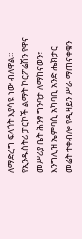ለማድረግ ፍላጎት እያሳዩ ነው ብለዋል።
የኢንዱስትሪ ፓርኮች ልማት ኮርፖሬሽን የዋና መሥሪያ ቤት ሕንፃ ግንባታ ለማከናወን፣ እንግሊዝ ኤምባሲ አካባቢ አንድ ሔክታር መሬት ተቀብሎ የዲዛይን ሥራ ማጠናቀቁን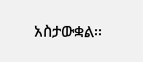አስታውቋል፡፡